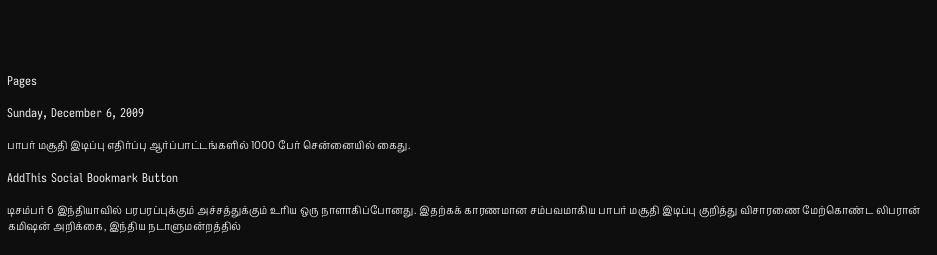Pages

Sunday, December 6, 2009

பாபர் மசூதி இடிப்பு எதிர்ப்பு ஆர்ப்பாட்டங்களில் 1000 பேர் சென்னையில் கைது.

AddThis Social Bookmark Button

டிசம்பர் 6 இந்தியாவில் பரபரப்புக்கும் அச்சத்துக்கும் உரிய ஒரு நாளாகிப்போனது. இதற்கக் காரணமான சம்பவமாகிய பாபர் மசூதி இடிப்பு குறித்து விசாரணை மேற்கொண்ட லிபரான் கமிஷன் அறிக்கை, இந்திய நடாளுமன்றத்தில்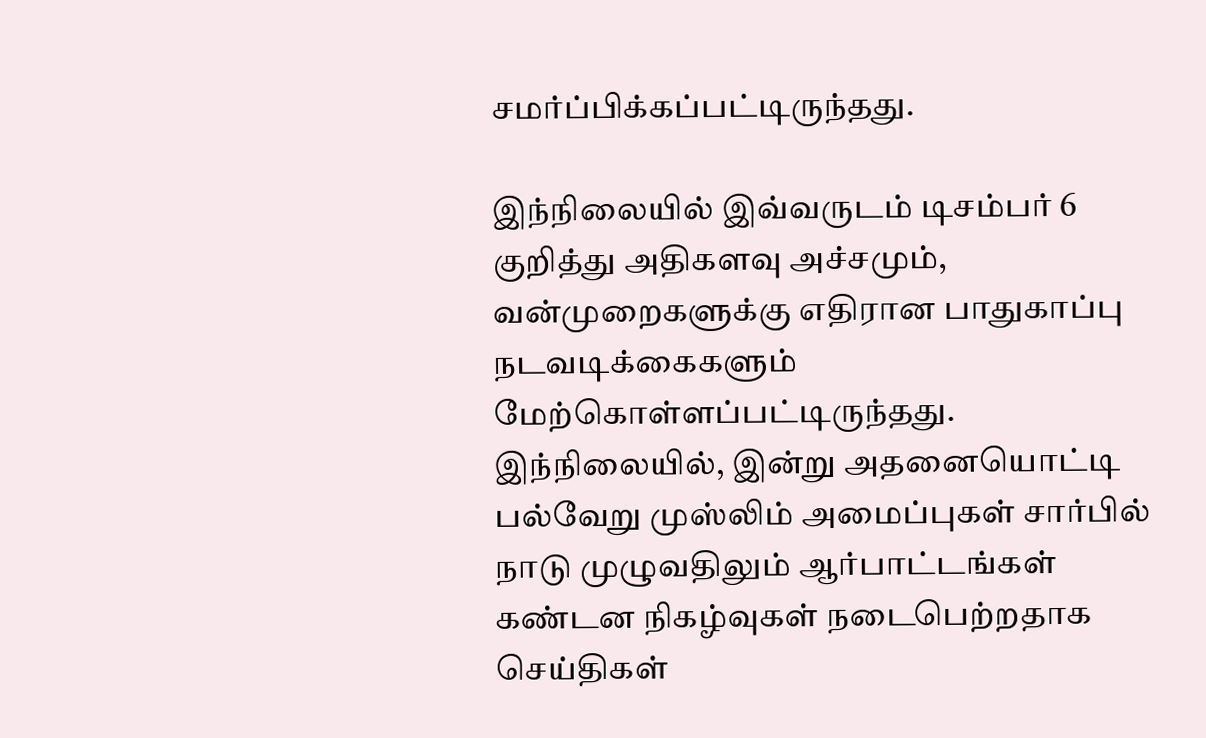சமர்ப்பிக்கப்பட்டிருந்தது.

இந்நிலையில் இவ்வருடம் டிசம்பர் 6 குறித்து அதிகளவு அச்சமும், வன்முறைகளுக்கு எதிரான பாதுகாப்பு நடவடிக்கைகளும் மேற்கொள்ளப்பட்டிருந்தது. இந்நிலையில், இன்று அதனையொட்டி பல்வேறு முஸ்லிம் அமைப்புகள் சார்பில் நாடு முழுவதிலும் ஆர்பாட்டங்கள் கண்டன நிகழ்வுகள் நடைபெற்றதாக செய்திகள்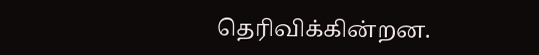தெரிவிக்கின்றன.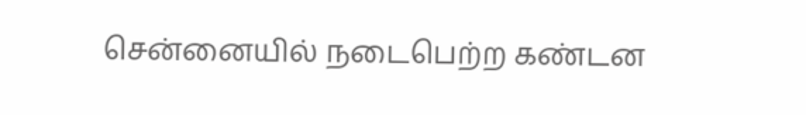சென்னையில் நடைபெற்ற கண்டன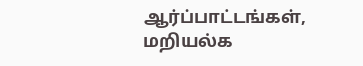ஆர்ப்பாட்டங்கள், மறியல்க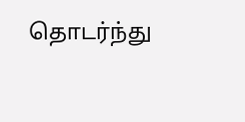தொடர்ந்து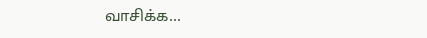வாசிக்க...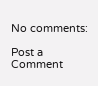No comments:

Post a Comment